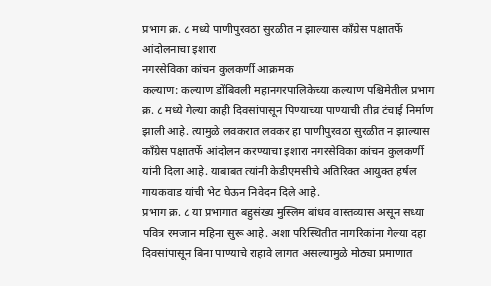प्रभाग क्र. ८ मध्ये पाणीपुरवठा सुरळीत न झाल्यास काँग्रेस पक्षातर्फे आंदोलनाचा इशारा
नगरसेविका कांचन कुलकर्णी आक्रमक
कल्याण: कल्याण डोंबिवली महानगरपालिकेच्या कल्याण पश्चिमेतील प्रभाग क्र. ८ मध्ये गेल्या काही दिवसांपासून पिण्याच्या पाण्याची तीव्र टंचाई निर्माण झाली आहे. त्यामुळे लवकरात लवकर हा पाणीपुरवठा सुरळीत न झाल्यास कॉंग्रेस पक्षातर्फे आंदोलन करण्याचा इशारा नगरसेविका कांचन कुलकर्णी यांनी दिला आहे. याबाबत त्यांनी केडीएमसीचे अतिरिक्त आयुक्त हर्षल गायकवाड यांची भेट घेऊन निवेदन दिले आहे.
प्रभाग क्र. ८ या प्रभागात बहुसंख्य मुस्लिम बांधव वास्तव्यास असून सध्या पवित्र रमजान महिना सुरू आहे. अशा परिस्थितीत नागरिकांना गेल्या दहा दिवसांपासून बिना पाण्याचे राहावे लागत असल्यामुळे मोठ्या प्रमाणात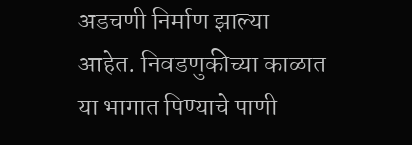अडचणी निर्माण झाल्या आहेत. निवडणुकीच्या काळात या भागात पिण्याचे पाणी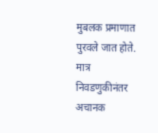मुबलक प्रमाणात पुरवले जात होते. मात्र निवडणुकीनंतर अचानक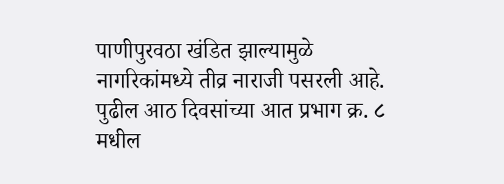पाणीपुरवठा खंडित झाल्यामुळे नागरिकांमध्ये तीव्र नाराजी पसरली आहे.
पुढील आठ दिवसांच्या आत प्रभाग क्र. ८ मधील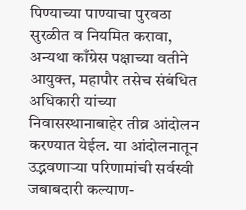पिण्याच्या पाण्याचा पुरवठा सुरळीत व नियमित करावा, अन्यथा काँग्रेस पक्षाच्या वतीने आयुक्त, महापौर तसेच संबंधित अधिकारी यांच्या निवासस्थानाबाहेर तीव्र आंदोलन करण्यात येईल. या आंदोलनातून उद्भवणाऱ्या परिणामांची सर्वस्वी जबाबदारी कल्याण-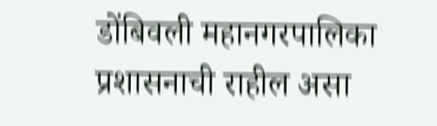डोंबिवली महानगरपालिका प्रशासनाची राहील असा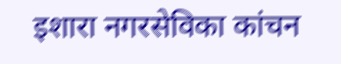इशारा नगरसेविका कांचन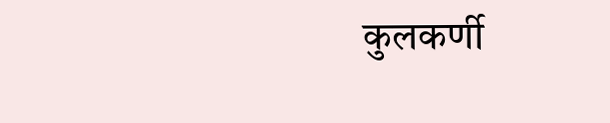कुलकर्णी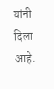यांनी दिला आहे.